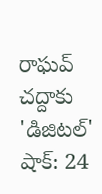రాఘవ్ చద్దాకు 'డిజిటల్' షాక్: 24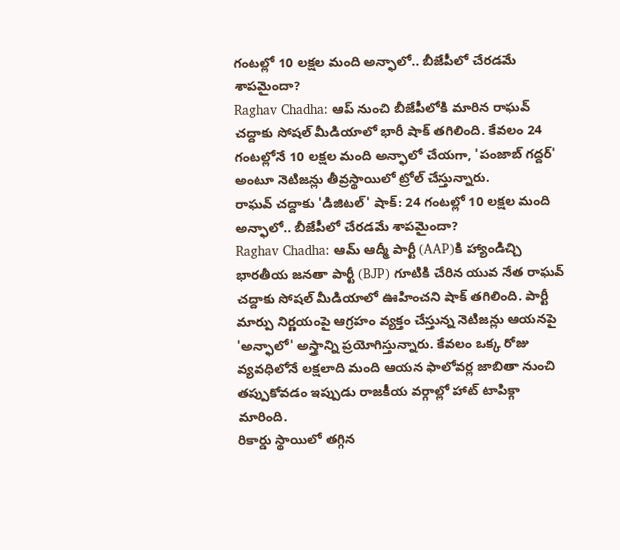గంటల్లో 10 లక్షల మంది అన్ఫాలో.. బీజేపీలో చేరడమే శాపమైందా?
Raghav Chadha: ఆప్ నుంచి బీజేపీలోకి మారిన రాఘవ్ చద్దాకు సోషల్ మీడియాలో భారీ షాక్ తగిలింది. కేవలం 24 గంటల్లోనే 10 లక్షల మంది అన్ఫాలో చేయగా, 'పంజాబ్ గద్దర్' అంటూ నెటిజన్లు తీవ్రస్థాయిలో ట్రోల్ చేస్తున్నారు.
రాఘవ్ చద్దాకు 'డిజిటల్' షాక్: 24 గంటల్లో 10 లక్షల మంది అన్ఫాలో.. బీజేపీలో చేరడమే శాపమైందా?
Raghav Chadha: ఆమ్ ఆద్మీ పార్టీ (AAP)కి హ్యాండిచ్చి భారతీయ జనతా పార్టీ (BJP) గూటికి చేరిన యువ నేత రాఘవ్ చద్దాకు సోషల్ మీడియాలో ఊహించని షాక్ తగిలింది. పార్టీ మార్పు నిర్ణయంపై ఆగ్రహం వ్యక్తం చేస్తున్న నెటిజన్లు ఆయనపై 'అన్ఫాలో' అస్త్రాన్ని ప్రయోగిస్తున్నారు. కేవలం ఒక్క రోజు వ్యవధిలోనే లక్షలాది మంది ఆయన ఫాలోవర్ల జాబితా నుంచి తప్పుకోవడం ఇప్పుడు రాజకీయ వర్గాల్లో హాట్ టాపిక్గా మారింది.
రికార్డు స్థాయిలో తగ్గిన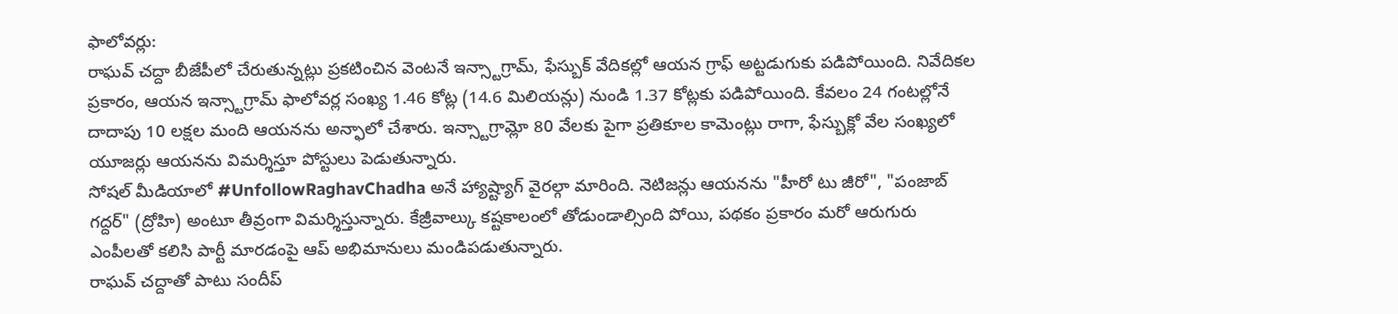ఫాలోవర్లు:
రాఘవ్ చద్దా బీజేపీలో చేరుతున్నట్లు ప్రకటించిన వెంటనే ఇన్స్టాగ్రామ్, ఫేస్బుక్ వేదికల్లో ఆయన గ్రాఫ్ అట్టడుగుకు పడిపోయింది. నివేదికల ప్రకారం, ఆయన ఇన్స్టాగ్రామ్ ఫాలోవర్ల సంఖ్య 1.46 కోట్ల (14.6 మిలియన్లు) నుండి 1.37 కోట్లకు పడిపోయింది. కేవలం 24 గంటల్లోనే దాదాపు 10 లక్షల మంది ఆయనను అన్ఫాలో చేశారు. ఇన్స్టాగ్రామ్లో 80 వేలకు పైగా ప్రతికూల కామెంట్లు రాగా, ఫేస్బుక్లో వేల సంఖ్యలో యూజర్లు ఆయనను విమర్శిస్తూ పోస్టులు పెడుతున్నారు.
సోషల్ మీడియాలో #UnfollowRaghavChadha అనే హ్యాష్ట్యాగ్ వైరల్గా మారింది. నెటిజన్లు ఆయనను "హీరో టు జీరో", "పంజాబ్ గద్దర్" (ద్రోహి) అంటూ తీవ్రంగా విమర్శిస్తున్నారు. కేజ్రీవాల్కు కష్టకాలంలో తోడుండాల్సింది పోయి, పథకం ప్రకారం మరో ఆరుగురు ఎంపీలతో కలిసి పార్టీ మారడంపై ఆప్ అభిమానులు మండిపడుతున్నారు.
రాఘవ్ చద్దాతో పాటు సందీప్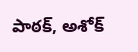పాఠక్, అశోక్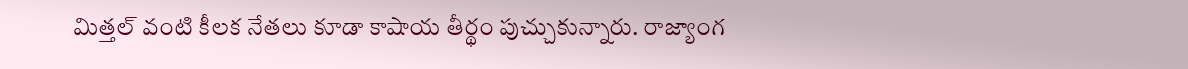మిత్తల్ వంటి కీలక నేతలు కూడా కాషాయ తీర్థం పుచ్చుకున్నారు. రాజ్యాంగ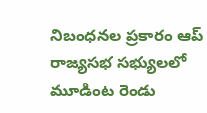నిబంధనల ప్రకారం ఆప్ రాజ్యసభ సభ్యులలో మూడింట రెండు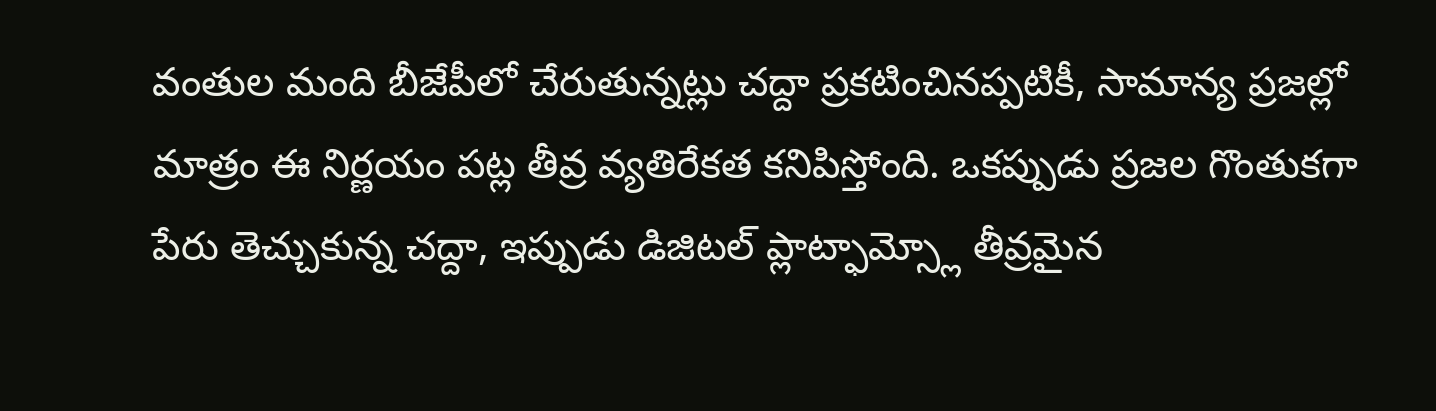వంతుల మంది బీజేపీలో చేరుతున్నట్లు చద్దా ప్రకటించినప్పటికీ, సామాన్య ప్రజల్లో మాత్రం ఈ నిర్ణయం పట్ల తీవ్ర వ్యతిరేకత కనిపిస్తోంది. ఒకప్పుడు ప్రజల గొంతుకగా పేరు తెచ్చుకున్న చద్దా, ఇప్పుడు డిజిటల్ ప్లాట్ఫామ్స్లో తీవ్రమైన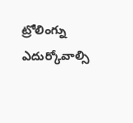ట్రోలింగ్ను ఎదుర్కోవాల్సి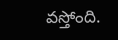వస్తోంది.